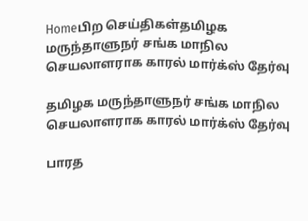Homeபிற செய்திகள்தமிழக மருந்தாளுநர் சங்க மாநில செயலாளராக காரல் மார்க்ஸ் தேர்வு

தமிழக மருந்தாளுநர் சங்க மாநில செயலாளராக காரல் மார்க்ஸ் தேர்வு

பாரத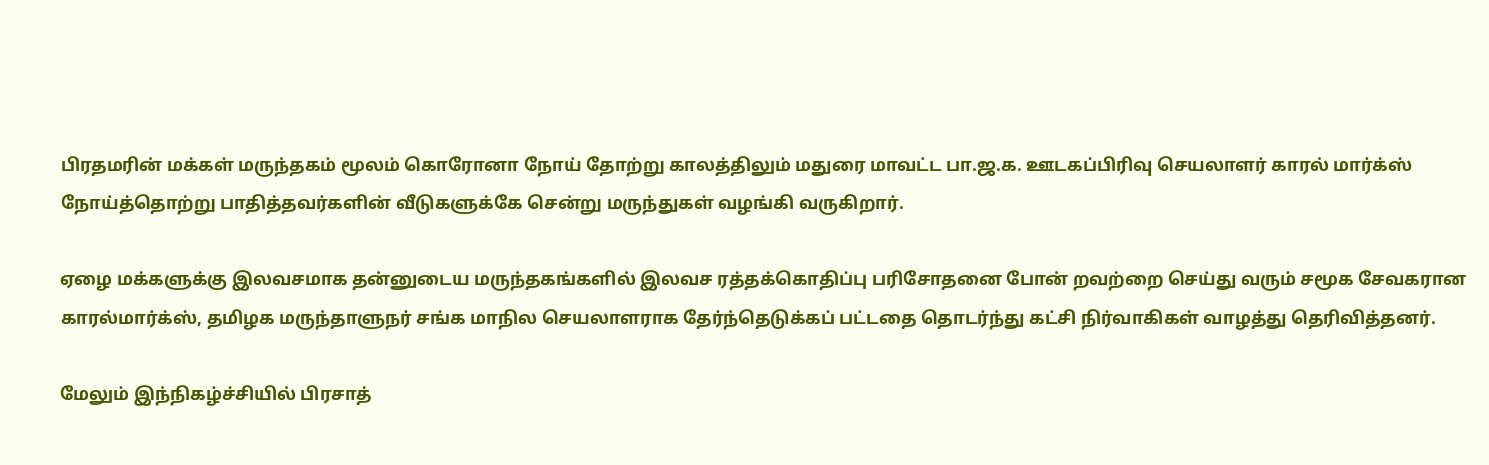பிரதமரின் மக்கள் மருந்தகம் மூலம் கொரோனா நோய் தோற்று காலத்திலும் மதுரை மாவட்ட பா.ஜ.க. ஊடகப்பிரிவு செயலாளர் காரல் மார்க்ஸ் நோய்த்தொற்று பாதித்தவர்களின் வீடுகளுக்கே சென்று மருந்துகள் வழங்கி வருகிறார்.

ஏழை மக்களுக்கு இலவசமாக தன்னுடைய மருந்தகங்களில் இலவச ரத்தக்கொதிப்பு பரிசோதனை போன் றவற்றை செய்து வரும் சமூக சேவகரான காரல்மார்க்ஸ், தமிழக மருந்தாளுநர் சங்க மாநில செயலாளராக தேர்ந்தெடுக்கப் பட்டதை தொடர்ந்து கட்சி நிர்வாகிகள் வாழத்து தெரிவித்தனர்.

மேலும் இந்நிகழ்ச்சியில் பிரசாத்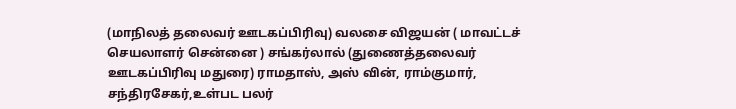(மாநிலத் தலைவர் ஊடகப்பிரிவு) வலசை விஜயன் ( மாவட்டச் செயலாளர் சென்னை ) சங்கர்லால் (துணைத்தலைவர் ஊடகப்பிரிவு மதுரை) ராமதாஸ், அஸ் வின், ராம்குமார், சந்திரசேகர்,உள்பட பலர்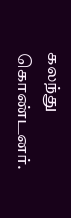கலந்து கொண்டனர்.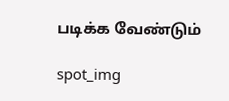படிக்க வேண்டும்

spot_img